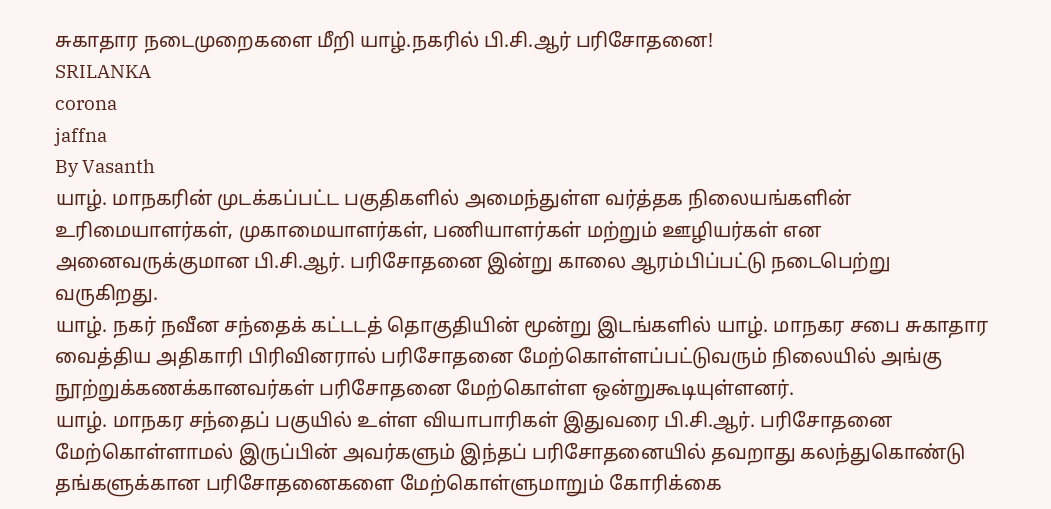சுகாதார நடைமுறைகளை மீறி யாழ்.நகரில் பி.சி.ஆர் பரிசோதனை!
SRILANKA
corona
jaffna
By Vasanth
யாழ். மாநகரின் முடக்கப்பட்ட பகுதிகளில் அமைந்துள்ள வர்த்தக நிலையங்களின் உரிமையாளர்கள், முகாமையாளர்கள், பணியாளர்கள் மற்றும் ஊழியர்கள் என அனைவருக்குமான பி.சி.ஆர். பரிசோதனை இன்று காலை ஆரம்பிப்பட்டு நடைபெற்று வருகிறது.
யாழ். நகர் நவீன சந்தைக் கட்டடத் தொகுதியின் மூன்று இடங்களில் யாழ். மாநகர சபை சுகாதார வைத்திய அதிகாரி பிரிவினரால் பரிசோதனை மேற்கொள்ளப்பட்டுவரும் நிலையில் அங்கு நூற்றுக்கணக்கானவர்கள் பரிசோதனை மேற்கொள்ள ஒன்றுகூடியுள்ளனர்.
யாழ். மாநகர சந்தைப் பகுயில் உள்ள வியாபாரிகள் இதுவரை பி.சி.ஆர். பரிசோதனை மேற்கொள்ளாமல் இருப்பின் அவர்களும் இந்தப் பரிசோதனையில் தவறாது கலந்துகொண்டு தங்களுக்கான பரிசோதனைகளை மேற்கொள்ளுமாறும் கோரிக்கை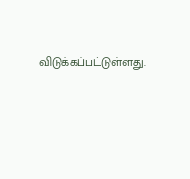விடுக்கப்பட்டுள்ளது.